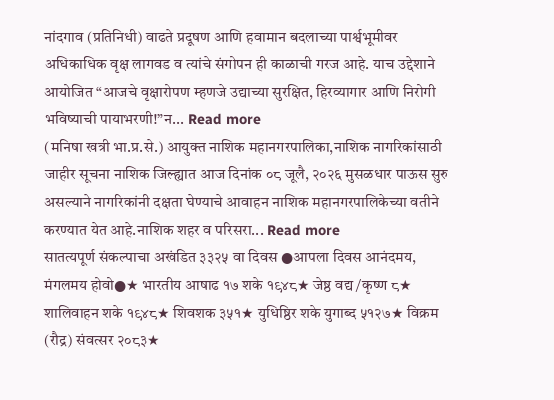नांदगाव (प्रतिनिधी) वाढते प्रदूषण आणि हवामान बदलाच्या पार्श्वभूमीवर अधिकाधिक वृक्ष लागवड व त्यांचे संगोपन ही काळाची गरज आहे. याच उद्देशाने आयोजित “आजचे वृक्षारोपण म्हणजे उद्याच्या सुरक्षित, हिरव्यागार आणि निरोगी भविष्याची पायाभरणी!”न... Read more
(मनिषा खत्री भा.प्र.से.) आयुक्त नाशिक महानगरपालिका,नाशिक नागरिकांसाठी जाहीर सूचना नाशिक जिल्ह्यात आज दिनांक ०८ जूलै, २०२६ मुसळधार पाऊस सुरु असल्याने नागरिकांनी दक्षता घेण्याचे आवाहन नाशिक महानगरपालिकेच्या वतीने करण्यात येत आहे.नाशिक शहर व परिसरा... Read more
सातत्यपूर्ण संकल्पाचा अखंडित ३३२५ वा दिवस ●आपला दिवस आनंदमय, मंगलमय होवो●★ भारतीय आषाढ १७ शके १९४८★ जेष्ठ वद्य /कृष्ण ८★ शालिवाहन शके १९४८★ शिवशक ३५१★ युधिष्ठिर शके युगाब्द ५१२७★ विक्रम (रौद्र) संवत्सर २०८३★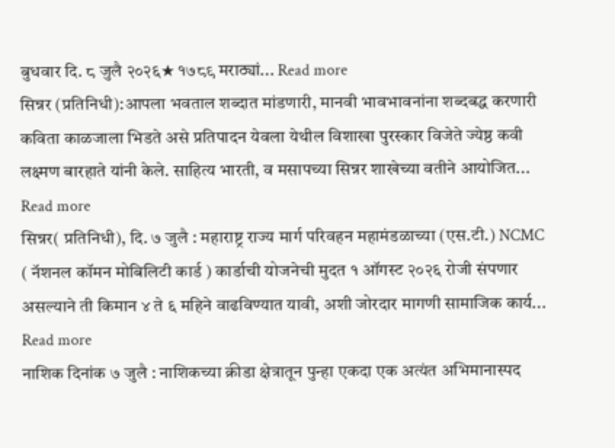बुधवार दि. ८ जुलै २०२६★ १७८९ मराठ्यां... Read more
सिन्नर (प्रतिनिधी):आपला भवताल शब्दात मांडणारी, मानवी भावभावनांना शब्दबद्ध करणारी कविता काळजाला भिडते असे प्रतिपादन येवला येथील विशाखा पुरस्कार विजेते ज्येष्ठ कवी लक्ष्मण बारहाते यांनी केले. साहित्य भारती, व मसापच्या सिन्नर शाखेच्या वतीने आयोजित... Read more
सिन्नर( प्रतिनिधी), दि. ७ जुलै : महाराष्ट्र राज्य मार्ग परिवहन महामंडळाच्या (एस.टी.) NCMC ( नॅशनल कॉमन मोबिलिटी कार्ड ) कार्डाची योजनेची मुदत १ ऑगस्ट २०२६ रोजी संपणार असल्याने ती किमान ४ ते ६ महिने वाढविण्यात यावी, अशी जोरदार मागणी सामाजिक कार्य... Read more
नाशिक दिनांक ७ जुलै : नाशिकच्या क्रीडा क्षेत्रातून पुन्हा एकदा एक अत्यंत अभिमानास्पद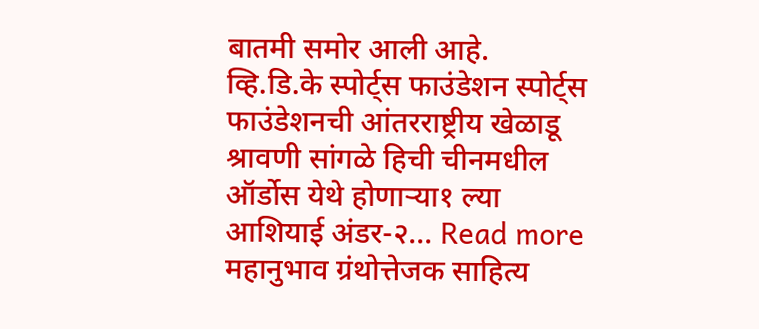बातमी समोर आली आहे. व्हि.डि.के स्पोर्ट्स फाउंडेशन स्पोर्ट्स फाउंडेशनची आंतरराष्ट्रीय खेळाडू श्रावणी सांगळे हिची चीनमधील ऑर्डोस येथे होणाऱ्या१ ल्या आशियाई अंडर-२... Read more
महानुभाव ग्रंथोत्तेजक साहित्य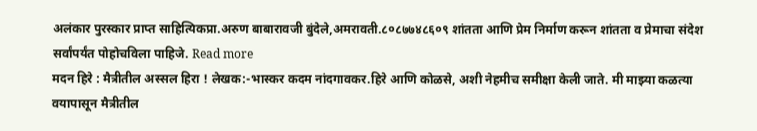अलंकार पुरस्कार प्राप्त साहित्यिकप्रा.अरुण बाबारावजी बुंदेले,अमरावती.८०८७७४८६०९ शांतता आणि प्रेम निर्माण करून शांतता व प्रेमाचा संदेश सर्वांपर्यंत पोहोचविला पाहिजे. Read more
मदन हिरे : मैत्रीतील अस्सल हिरा ! लेखक:-भास्कर कदम नांदगावकर.हिरे आणि कोळसे, अशी नेहमीच समीक्षा केली जाते. मी माझ्या कळत्या वयापासून मैत्रीतील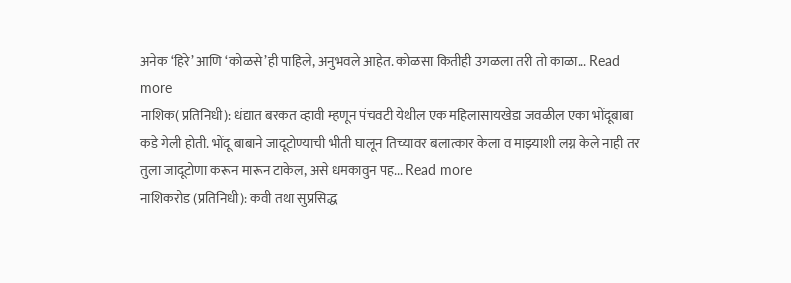अनेक ‘हिरे’ आणि ‘कोळसे’ही पाहिले, अनुभवले आहेत. कोळसा कितीही उगळला तरी तो काळा... Read more
नाशिक( प्रतिनिधी): धंद्यात बरकत व्हावी म्हणून पंचवटी येथील एक महिलासायखेडा जवळील एका भोंदूबाबा कडे गेली होती. भोंदू बाबाने जादूटोण्याची भीती घालून तिच्यावर बलात्कार केला व माझ्याशी लग्न केले नाही तर तुला जादूटोणा करून मारून टाकेल, असे धमकावुन पह... Read more
नाशिकरोड (प्रतिनिधी): कवी तथा सुप्रसिद्ध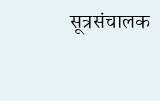सूत्रसंचालक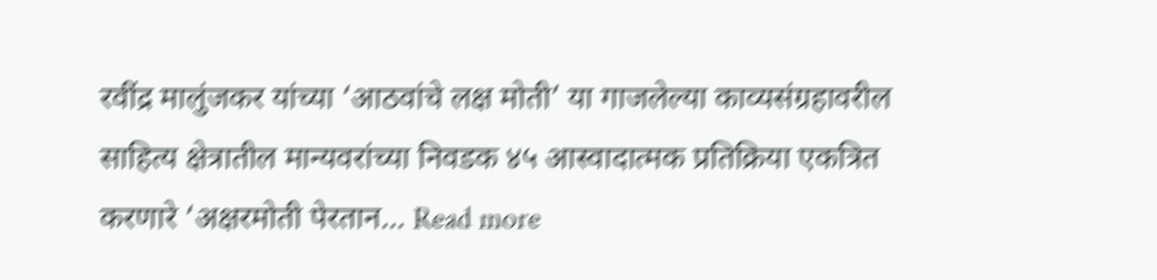रवींद्र मालुंजकर यांच्या ‘आठवांचे लक्ष मोती’ या गाजलेल्या काव्यसंग्रहावरील साहित्य क्षेत्रातील मान्यवरांच्या निवडक ४५ आस्वादात्मक प्रतिक्रिया एकत्रित करणारे ‘अक्षरमोती पेरतान... Read more